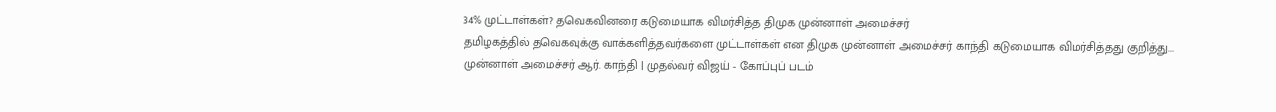34% முட்டாள்கள்? தவெகவினரை கடுமையாக விமர்சித்த திமுக முன்னாள் அமைச்சர்
தமிழகத்தில் தவெகவுக்கு வாக்களித்தவர்களை முட்டாள்கள் என திமுக முன்னாள் அமைச்சர் காந்தி கடுமையாக விமர்சித்தது குறித்து...
முன்னாள் அமைச்சர் ஆர். காந்தி | முதல்வர் விஜய் - கோப்புப் படம்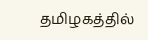தமிழகத்தில்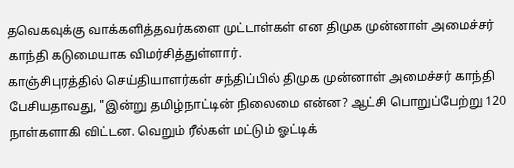தவெகவுக்கு வாக்களித்தவர்களை முட்டாள்கள் என திமுக முன்னாள் அமைச்சர் காந்தி கடுமையாக விமர்சித்துள்ளார்.
காஞ்சிபுரத்தில் செய்தியாளர்கள் சந்திப்பில் திமுக முன்னாள் அமைச்சர் காந்தி பேசியதாவது, "இன்று தமிழ்நாட்டின் நிலைமை என்ன? ஆட்சி பொறுப்பேற்று 120 நாள்களாகி விட்டன. வெறும் ரீல்கள் மட்டும் ஓட்டிக்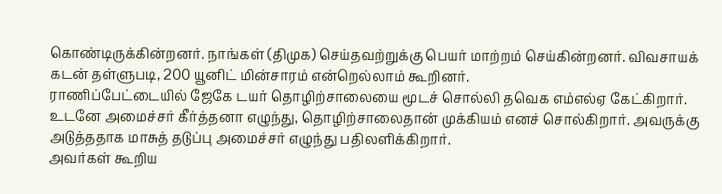கொண்டிருக்கின்றனர். நாங்கள் (திமுக) செய்தவற்றுக்கு பெயர் மாற்றம் செய்கின்றனர். விவசாயக் கடன் தள்ளுபடி, 200 யூனிட் மின்சாரம் என்றெல்லாம் கூறினர்.
ராணிப்பேட்டையில் ஜேகே டயர் தொழிற்சாலையை மூடச் சொல்லி தவெக எம்எல்ஏ கேட்கிறார். உடனே அமைச்சர் கீர்த்தனா எழுந்து, தொழிற்சாலைதான் முக்கியம் எனச் சொல்கிறார். அவருக்கு அடுத்ததாக மாசுத் தடுப்பு அமைச்சர் எழுந்து பதிலளிக்கிறார்.
அவர்கள் கூறிய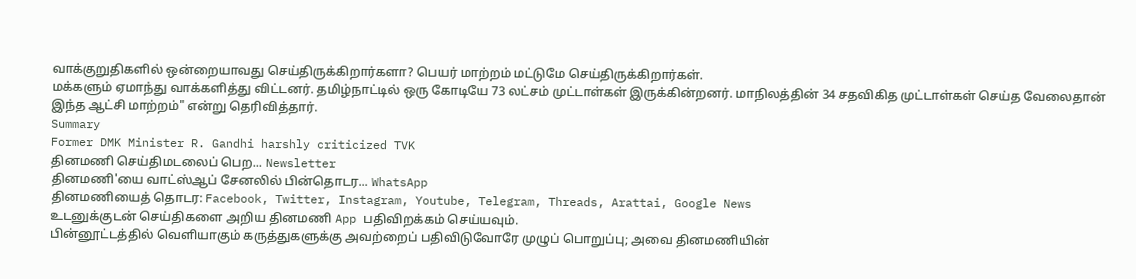வாக்குறுதிகளில் ஒன்றையாவது செய்திருக்கிறார்களா? பெயர் மாற்றம் மட்டுமே செய்திருக்கிறார்கள்.
மக்களும் ஏமாந்து வாக்களித்து விட்டனர். தமிழ்நாட்டில் ஒரு கோடியே 73 லட்சம் முட்டாள்கள் இருக்கின்றனர். மாநிலத்தின் 34 சதவிகித முட்டாள்கள் செய்த வேலைதான் இந்த ஆட்சி மாற்றம்" என்று தெரிவித்தார்.
Summary
Former DMK Minister R. Gandhi harshly criticized TVK
தினமணி செய்திமடலைப் பெற... Newsletter
தினமணி'யை வாட்ஸ்ஆப் சேனலில் பின்தொடர... WhatsApp
தினமணியைத் தொடர: Facebook, Twitter, Instagram, Youtube, Telegram, Threads, Arattai, Google News
உடனுக்குடன் செய்திகளை அறிய தினமணி App பதிவிறக்கம் செய்யவும்.
பின்னூட்டத்தில் வெளியாகும் கருத்துகளுக்கு அவற்றைப் பதிவிடுவோரே முழுப் பொறுப்பு; அவை தினமணியின்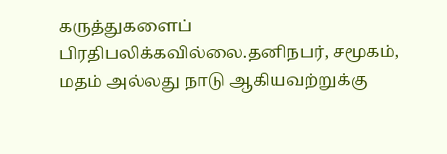கருத்துகளைப் பிரதிபலிக்கவில்லை.தனிநபர், சமூகம், மதம் அல்லது நாடு ஆகியவற்றுக்கு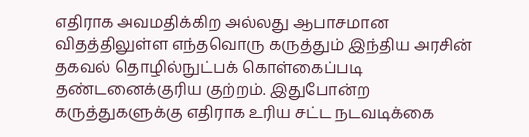எதிராக அவமதிக்கிற அல்லது ஆபாசமான விதத்திலுள்ள எந்தவொரு கருத்தும் இந்திய அரசின் தகவல் தொழில்நுட்பக் கொள்கைப்படி தண்டனைக்குரிய குற்றம். இதுபோன்ற கருத்துகளுக்கு எதிராக உரிய சட்ட நடவடிக்கை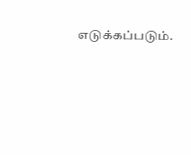எடுக்கப்படும்.